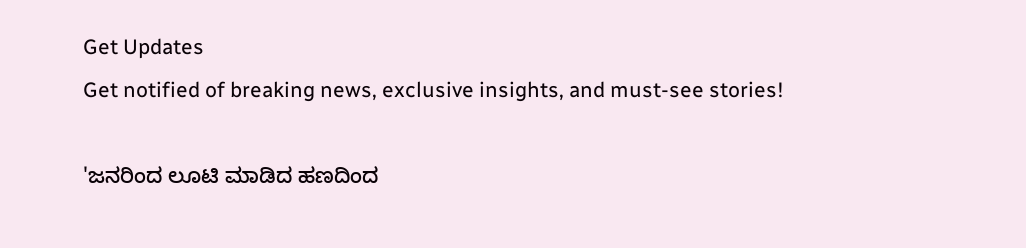Get Updates
Get notified of breaking news, exclusive insights, and must-see stories!

'ಜನರಿಂದ ಲೂಟಿ ಮಾಡಿದ ಹಣದಿಂದ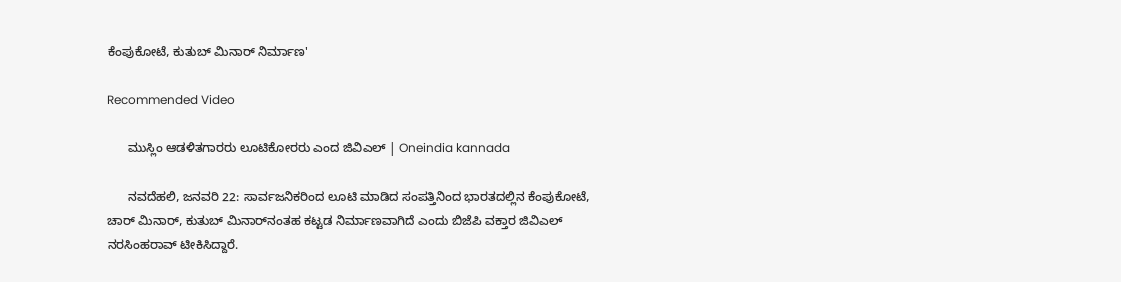ಕೆಂಪುಕೋಟೆ, ಕುತುಬ್ ಮಿನಾರ್ ನಿರ್ಮಾಣ'

Recommended Video

      ಮುಸ್ಲಿಂ ಆಡಳಿತಗಾರರು ಲೂಟಿಕೋರರು ಎಂದ ಜಿವಿಎಲ್ | Oneindia kannada

      ನವದೆಹಲಿ, ಜನವರಿ 22: ಸಾರ್ವಜನಿಕರಿಂದ ಲೂಟಿ ಮಾಡಿದ ಸಂಪತ್ತಿನಿಂದ ಭಾರತದಲ್ಲಿನ ಕೆಂಪುಕೋಟೆ, ಚಾರ್ ಮಿನಾರ್, ಕುತುಬ್ ಮಿನಾರ್‌ನಂತಹ ಕಟ್ಟಡ ನಿರ್ಮಾಣವಾಗಿದೆ ಎಂದು ಬಿಜೆಪಿ ವಕ್ತಾರ ಜಿವಿಎಲ್ ನರಸಿಂಹರಾವ್ ಟೀಕಿಸಿದ್ದಾರೆ.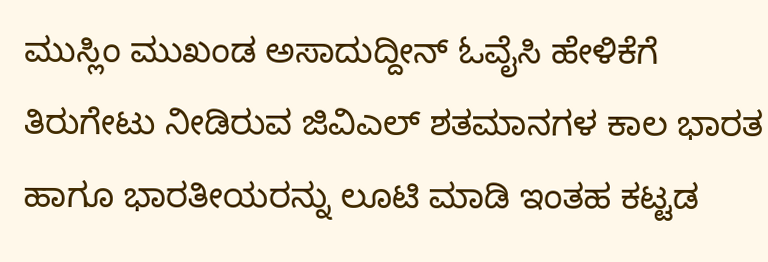ಮುಸ್ಲಿಂ ಮುಖಂಡ ಅಸಾದುದ್ದೀನ್ ಓವೈಸಿ ಹೇಳಿಕೆಗೆ ತಿರುಗೇಟು ನೀಡಿರುವ ಜಿವಿಎಲ್ ಶತಮಾನಗಳ ಕಾಲ ಭಾರತ ಹಾಗೂ ಭಾರತೀಯರನ್ನು ಲೂಟಿ ಮಾಡಿ ಇಂತಹ ಕಟ್ಟಡ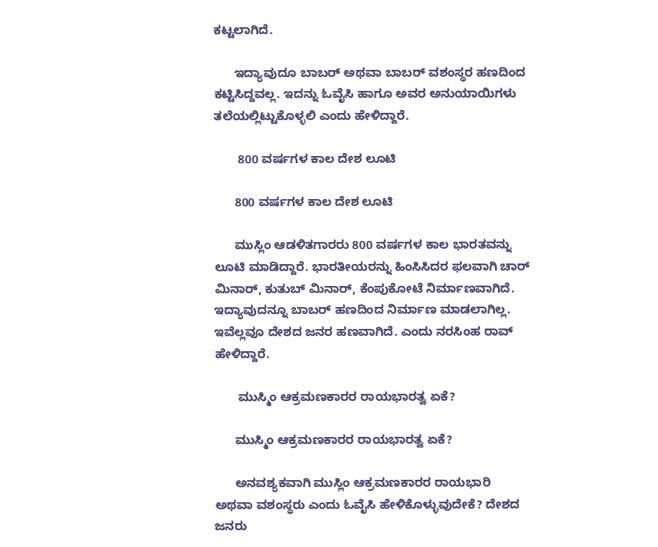ಕಟ್ಟಲಾಗಿದೆ.

      ಇದ್ಯಾವುದೂ ಬಾಬರ್ ಅಥವಾ ಬಾಬರ್ ವಶಂಸ್ಥರ ಹಣದಿಂದ ಕಟ್ಟಿಸಿದ್ದವಲ್ಲ. ಇದನ್ನು ಓವೈಸಿ ಹಾಗೂ ಅವರ ಅನುಯಾಯಿಗಳು ತಲೆಯಲ್ಲಿಟ್ಟುಕೊಳ್ಳಲಿ ಎಂದು ಹೇಳಿದ್ದಾರೆ.

       800 ವರ್ಷಗಳ ಕಾಲ ದೇಶ ಲೂಟಿ

      800 ವರ್ಷಗಳ ಕಾಲ ದೇಶ ಲೂಟಿ

      ಮುಸ್ಲಿಂ ಆಡಳಿತಗಾರರು 800 ವರ್ಷಗಳ ಕಾಲ ಭಾರತವನ್ನು ಲೂಟಿ ಮಾಡಿದ್ದಾರೆ. ಭಾರತೀಯರನ್ನು ಹಿಂಸಿಸಿದರ ಫಲವಾಗಿ ಚಾರ್ ಮಿನಾರ್, ಕುತುಬ್ ಮಿನಾರ್, ಕೆಂಪುಕೋಟೆ ನಿರ್ಮಾಣವಾಗಿದೆ. ಇದ್ಯಾವುದನ್ನೂ ಬಾಬರ್ ಹಣದಿಂದ ನಿರ್ಮಾಣ ಮಾಡಲಾಗಿಲ್ಲ. ಇವೆಲ್ಲವೂ ದೇಶದ ಜನರ ಹಣವಾಗಿದೆ. ಎಂದು ನರಸಿಂಹ ರಾವ್ ಹೇಳಿದ್ದಾರೆ.

       ಮುಸ್ಮಿಂ ಆಕ್ರಮಣಕಾರರ ರಾಯಭಾರತ್ವ ಏಕೆ?

      ಮುಸ್ಮಿಂ ಆಕ್ರಮಣಕಾರರ ರಾಯಭಾರತ್ವ ಏಕೆ?

      ಅನವಶ್ಯಕವಾಗಿ ಮುಸ್ಲಿಂ ಆಕ್ರಮಣಕಾರರ ರಾಯಭಾರಿ ಅಥವಾ ವಶಂಸ್ಥರು ಎಂದು ಓವೈಸಿ ಹೇಳಿಕೊಳ್ಳುವುದೇಕೆ? ದೇಶದ ಜನರು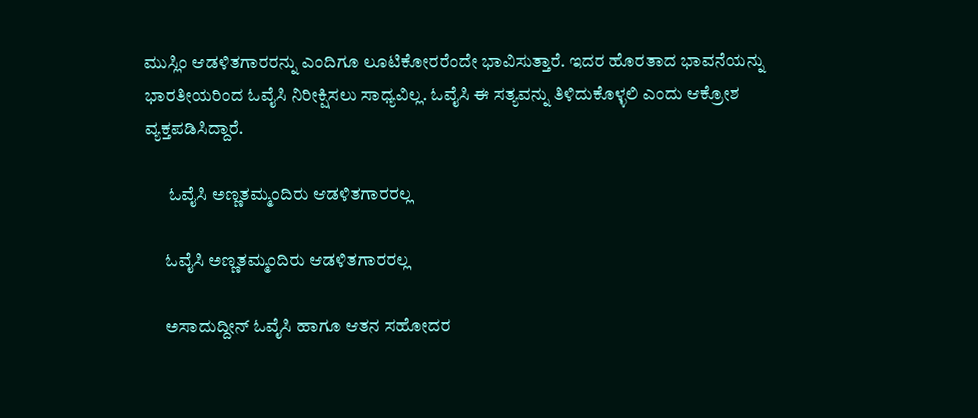ಮುಸ್ಲಿಂ ಆಡಳಿತಗಾರರನ್ನು ಎಂದಿಗೂ ಲೂಟಿಕೋರರೆಂದೇ ಭಾವಿಸುತ್ತಾರೆ. ಇದರ ಹೊರತಾದ ಭಾವನೆಯನ್ನು ಭಾರತೀಯರಿಂದ ಓವೈಸಿ ನಿರೀಕ್ಷಿಸಲು ಸಾಧ್ಯವಿಲ್ಲ. ಓವೈಸಿ ಈ ಸತ್ಯವನ್ನು ತಿಳಿದುಕೊಳ್ಳಲಿ ಎಂದು ಆಕ್ರೋಶ ವ್ಯಕ್ತಪಡಿಸಿದ್ದಾರೆ.

       ಓವೈಸಿ ಅಣ್ಣತಮ್ಮಂದಿರು ಆಡಳಿತಗಾರರಲ್ಲ

      ಓವೈಸಿ ಅಣ್ಣತಮ್ಮಂದಿರು ಆಡಳಿತಗಾರರಲ್ಲ

      ಅಸಾದುದ್ದೀನ್ ಓವೈಸಿ ಹಾಗೂ ಆತನ ಸಹೋದರ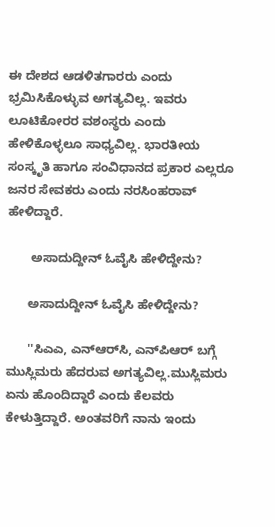ಈ ದೇಶದ ಆಡಳಿತಗಾರರು ಎಂದು ಭ್ರಮಿಸಿಕೊಳ್ಳುವ ಅಗತ್ಯವಿಲ್ಲ. ಇವರು ಲೂಟಿಕೋರರ ವಶಂಸ್ಥರು ಎಂದು ಹೇಳಿಕೊಳ್ಳಲೂ ಸಾಧ್ಯವಿಲ್ಲ. ಭಾರತೀಯ ಸಂಸ್ಕೃತಿ ಹಾಗೂ ಸಂವಿಧಾನದ ಪ್ರಕಾರ ಎಲ್ಲರೂ ಜನರ ಸೇವಕರು ಎಂದು ನರಸಿಂಹರಾವ್ ಹೇಳಿದ್ದಾರೆ.

       ಅಸಾದುದ್ದೀನ್ ಓವೈಸಿ ಹೇಳಿದ್ದೇನು?

      ಅಸಾದುದ್ದೀನ್ ಓವೈಸಿ ಹೇಳಿದ್ದೇನು?

      ''ಸಿಎಎ, ಎನ್‌ಆರ್‌ಸಿ, ಎನ್‌ಪಿಆರ್ ಬಗ್ಗೆ ಮುಸ್ಲಿಮರು ಹೆದರುವ ಅಗತ್ಯವಿಲ್ಲ.ಮುಸ್ಲಿಮರು ಏನು ಹೊಂದಿದ್ದಾರೆ ಎಂದು ಕೆಲವರು ಕೇಳುತ್ತಿದ್ದಾರೆ. ಅಂತವರಿಗೆ ನಾನು ಇಂದು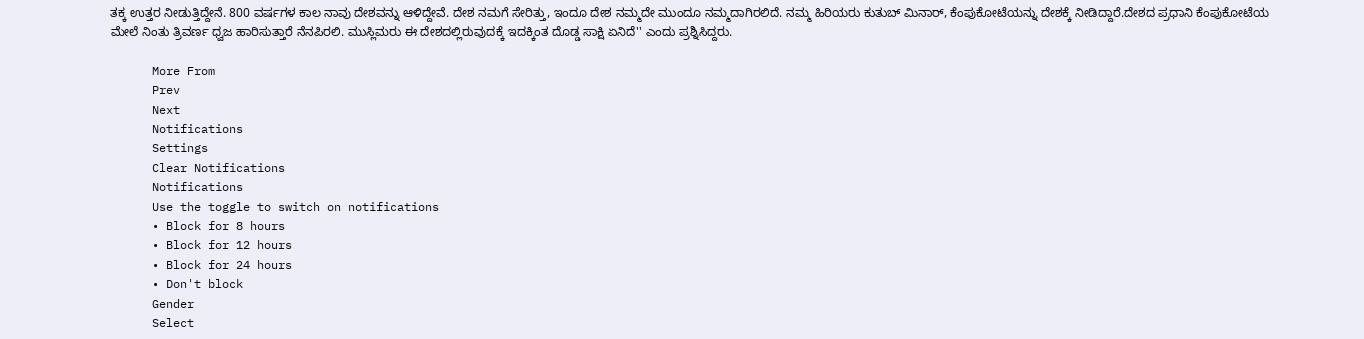ತಕ್ಕ ಉತ್ತರ ನೀಡುತ್ತಿದ್ದೇನೆ. 800 ವರ್ಷಗಳ ಕಾಲ ನಾವು ದೇಶವನ್ನು ಆಳಿದ್ದೇವೆ. ದೇಶ ನಮಗೆ ಸೇರಿತ್ತು, ಇಂದೂ ದೇಶ ನಮ್ಮದೇ ಮುಂದೂ ನಮ್ಮದಾಗಿರಲಿದೆ. ನಮ್ಮ ಹಿರಿಯರು ಕುತುಬ್ ಮಿನಾರ್, ಕೆಂಪುಕೋಟೆಯನ್ನು ದೇಶಕ್ಕೆ ನೀಡಿದ್ದಾರೆ.ದೇಶದ ಪ್ರಧಾನಿ ಕೆಂಪುಕೋಟೆಯ ಮೇಲೆ ನಿಂತು ತ್ರಿವರ್ಣ ಧ್ವಜ ಹಾರಿಸುತ್ತಾರೆ ನೆನಪಿರಲಿ. ಮುಸ್ಲಿಮರು ಈ ದೇಶದಲ್ಲಿರುವುದಕ್ಕೆ ಇದಕ್ಕಿಂತ ದೊಡ್ಡ ಸಾಕ್ಷಿ ಏನಿದೆ'' ಎಂದು ಪ್ರಶ್ನಿಸಿದ್ದರು.

      More From
      Prev
      Next
      Notifications
      Settings
      Clear Notifications
      Notifications
      Use the toggle to switch on notifications
      • Block for 8 hours
      • Block for 12 hours
      • Block for 24 hours
      • Don't block
      Gender
      Select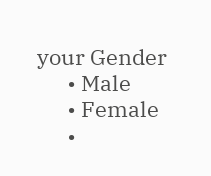your Gender
      • Male
      • Female
      •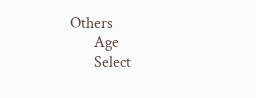Others
      Age
      Select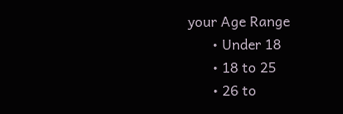your Age Range
      • Under 18
      • 18 to 25
      • 26 to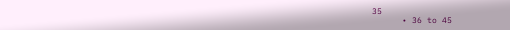35
      • 36 to 45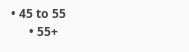• 45 to 55
      • 55+